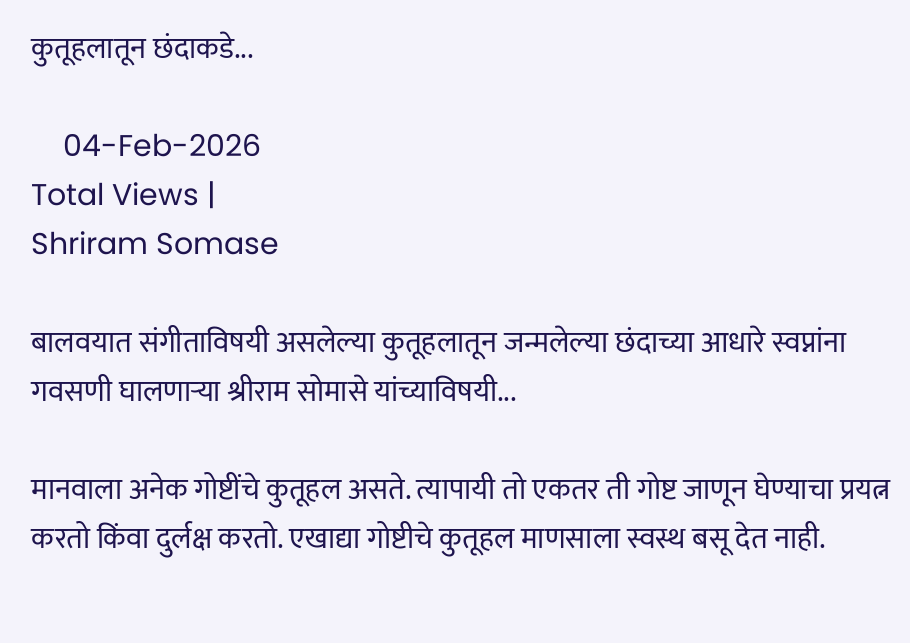कुतूहलातून छंदाकडे...

    04-Feb-2026
Total Views |
Shriram Somase

बालवयात संगीताविषयी असलेल्या कुतूहलातून जन्मलेल्या छंदाच्या आधारे स्वप्नांना गवसणी घालणार्‍या श्रीराम सोमासे यांच्याविषयी...

मानवाला अनेक गोष्टींचे कुतूहल असते. त्यापायी तो एकतर ती गोष्ट जाणून घेण्याचा प्रयत्न करतो किंवा दुर्लक्ष करतो. एखाद्या गोष्टीचे कुतूहल माणसाला स्वस्थ बसू देत नाही.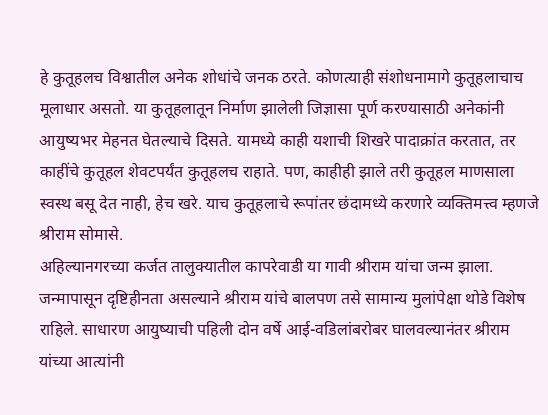हे कुतूहलच विश्वातील अनेक शोधांचे जनक ठरते. कोणत्याही संशोधनामागे कुतूहलाचाच मूलाधार असतो. या कुतूहलातून निर्माण झालेली जिज्ञासा पूर्ण करण्यासाठी अनेकांनी आयुष्यभर मेहनत घेतल्याचे दिसते. यामध्ये काही यशाची शिखरे पादाक्रांत करतात, तर काहींचे कुतूहल शेवटपर्यंत कुतूहलच राहाते. पण, काहीही झाले तरी कुतूहल माणसाला स्वस्थ बसू देत नाही, हेच खरे. याच कुतूहलाचे रूपांतर छंदामध्ये करणारे व्यक्तिमत्त्व म्हणजे श्रीराम सोमासे.
अहिल्यानगरच्या कर्जत तालुक्यातील कापरेवाडी या गावी श्रीराम यांचा जन्म झाला. जन्मापासून दृष्टिहीनता असल्याने श्रीराम यांचे बालपण तसे सामान्य मुलांपेक्षा थोडे विशेष राहिले. साधारण आयुष्याची पहिली दोन वर्षे आई-वडिलांबरोबर घालवल्यानंतर श्रीराम यांच्या आत्यांनी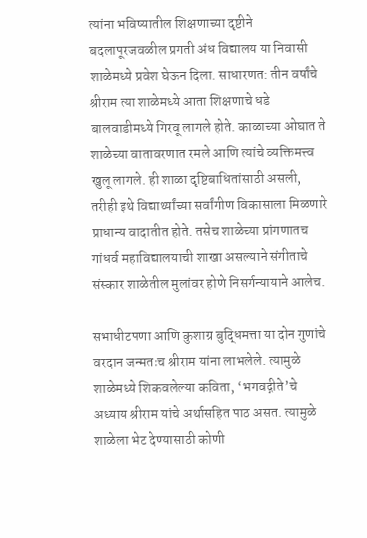त्यांना भविष्यातील शिक्षणाच्या दृष्टीने बदलापूरजवळील प्रगती अंध विद्यालय या निवासी शाळेमध्ये प्रवेश घेऊन दिला. साधारणत: तीन वर्षांचे श्रीराम त्या शाळेमध्ये आता शिक्षणाचे धडे बालवाडीमध्ये गिरवू लागले होते. काळाच्या ओघात ते शाळेच्या वातावरणात रमले आणि त्यांचे व्यक्तिमत्त्व खुलू लागले. ही शाळा दृष्टिबाधितांसाठी असली, तरीही इथे विद्यार्थ्यांच्या सर्वांगीण विकासाला मिळणारे प्राधान्य वादातीत होते. तसेच शाळेच्या प्रांगणातच गांधर्व महाविद्यालयाची शाखा असल्याने संगीताचे संस्कार शाळेतील मुलांवर होणे निसर्गन्यायाने आलेच.

सभाधीटपणा आणि कुशाग्र बुद्धिमत्ता या दोन गुणांचे वरदान जन्मतःच श्रीराम यांना लाभलेले. त्यामुळे शाळेमध्ये शिकवलेल्या कविता, ‘भगवद्गीते’चे अध्याय श्रीराम यांचे अर्थासहित पाठ असत. त्यामुळे शाळेला भेट देण्यासाठी कोणी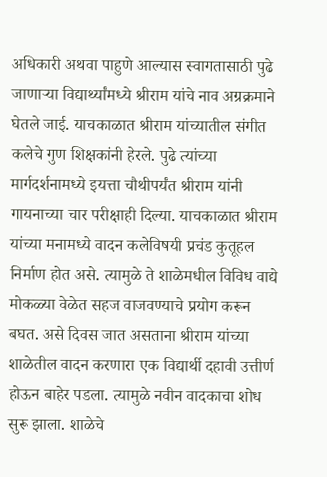अधिकारी अथवा पाहुणे आल्यास स्वागतासाठी पुढे जाणार्‍या विद्यार्थ्यांमध्ये श्रीराम यांचे नाव अग्रक्रमाने घेतले जाई. याचकाळात श्रीराम यांच्यातील संगीत कलेचे गुण शिक्षकांनी हेरले. पुढे त्यांच्या मार्गदर्शनामध्ये इयत्ता चौथीपर्यंत श्रीराम यांनी गायनाच्या चार परीक्षाही दिल्या. याचकाळात श्रीराम यांच्या मनामध्ये वादन कलेविषयी प्रचंड कुतूहल निर्माण होत असे. त्यामुळे ते शाळेमधील विविध वाद्ये मोकळ्या वेळेत सहज वाजवण्याचे प्रयोग करून बघत. असे दिवस जात असताना श्रीराम यांच्या शाळेतील वादन करणारा एक विद्यार्थी दहावी उत्तीर्ण होऊन बाहेर पडला. त्यामुळे नवीन वादकाचा शोध सुरू झाला. शाळेचे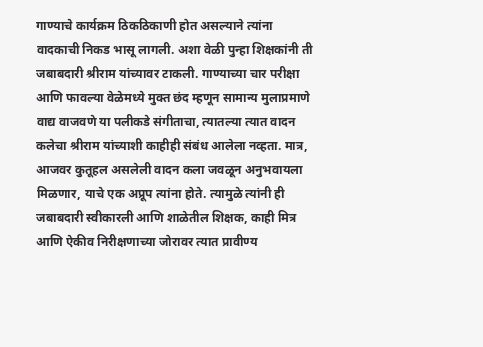गाण्याचे कार्यक्रम ठिकठिकाणी होत असल्याने त्यांना वादकाची निकड भासू लागली. अशा वेळी पुन्हा शिक्षकांनी ती जबाबदारी श्रीराम यांच्यावर टाकली. गाण्याच्या चार परीक्षा आणि फावल्या वेळेमध्ये मुक्त छंद म्हणून सामान्य मुलाप्रमाणे वाद्य वाजवणे या पलीकडे संगीताचा, त्यातल्या त्यात वादन कलेचा श्रीराम यांच्याशी काहीही संबंध आलेला नव्हता. मात्र, आजवर कुतूहल असलेली वादन कला जवळून अनुभवायला मिळणार, याचे एक अप्रूप त्यांना होते. त्यामुळे त्यांनी ही जबाबदारी स्वीकारली आणि शाळेतील शिक्षक, काही मित्र आणि ऐकीव निरीक्षणाच्या जोरावर त्यात प्रावीण्य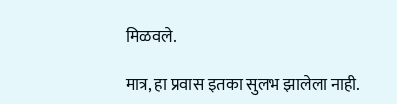मिळवले.

मात्र, हा प्रवास इतका सुलभ झालेला नाही.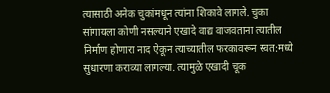त्यासाठी अनेक चुकांमधून त्यांना शिकावे लागले. चुका सांगायला कोणी नसल्याने एखादे वाद्य वाजवताना त्यातील निर्माण होणारा नाद ऐकून त्याच्यातील फरकावरून स्वत:मध्ये सुधारणा कराव्या लागल्या. त्यामुळे एखादी चूक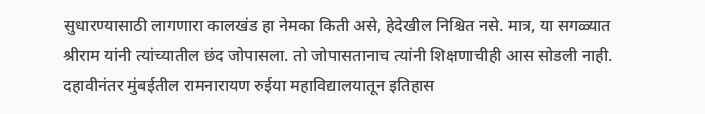सुधारण्यासाठी लागणारा कालखंड हा नेमका किती असे, हेदेखील निश्चित नसे. मात्र, या सगळ्यात श्रीराम यांनी त्यांच्यातील छंद जोपासला. तो जोपासतानाच त्यांनी शिक्षणाचीही आस सोडली नाही. दहावीनंतर मुंबईतील रामनारायण रुईया महाविद्यालयातून इतिहास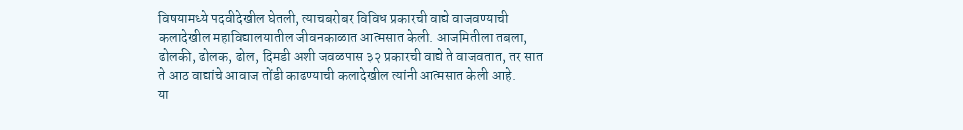विषयामध्ये पदवीदेखील घेतली, त्याचबरोबर विविध प्रकारची वाद्ये वाजवण्याची कलादेखील महाविद्यालयातील जीवनकाळात आत्मसात केली. आजमितीला तबला, ढोलकी, ढोलक, ढोल, दिमडी अशी जवळपास ३२ प्रकारची वाद्ये ते वाजवतात, तर सात ते आठ वाद्यांचे आवाज तोंडी काढण्याची कलादेखील त्यांनी आत्मसात केली आहे.
या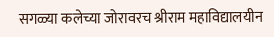सगळ्या कलेच्या जोरावरच श्रीराम महाविद्यालयीन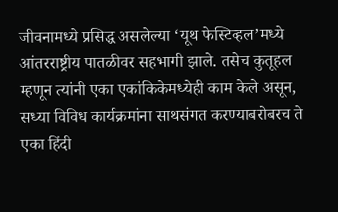जीवनामध्ये प्रसिद्ध असलेल्या ‘यूथ फेस्टिव्हल’मध्ये आंतरराष्ट्रीय पातळीवर सहभागी झाले. तसेच कुतूहल म्हणून त्यांनी एका एकांकिकेमध्येही काम केले असून, सध्या विविध कार्यक्रमांना साथसंगत करण्याबरोबरच ते एका हिंदी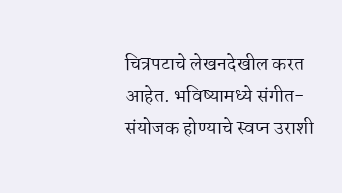चित्रपटाचे लेखनदेखील करत आहेत. भविष्यामध्ये संगीत-संयोजक होण्याचे स्वप्न उराशी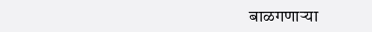बाळगणार्‍या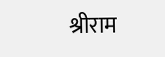श्रीराम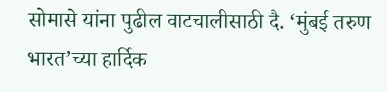सोमासे यांना पुढील वाटचालीसाठी दै. ‘मुंबई तरुण भारत’च्या हार्दिक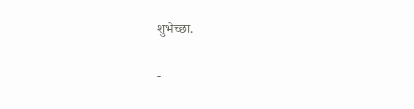शुभेच्छा.

-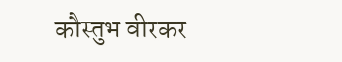कौस्तुभ वीरकर